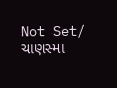Not Set/ ચાણસ્મા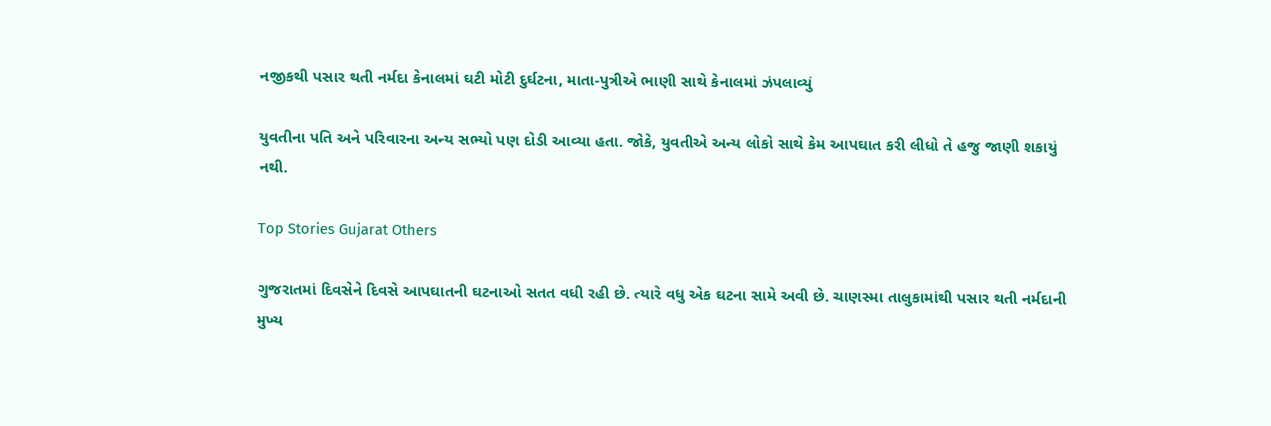નજીકથી પસાર થતી નર્મદા કેનાલમાં ઘટી મોટી દુર્ઘટના, માતા-પુત્રીએ ભાણી સાથે કેનાલમાં ઝંપલાવ્યું

યુવતીના પતિ અને પરિવારના અન્ય સભ્યો પણ દોડી આવ્યા હતા. જોકે, યુવતીએ અન્ય લોકો સાથે કેમ આપઘાત કરી લીધો તે હજુ જાણી શકાયું નથી.

Top Stories Gujarat Others

ગુજરાતમાં દિવસેને દિવસે આપઘાતની ઘટનાઓ સતત વધી રહી છે. ત્યારે વધુ એક ઘટના સામે અવી છે. ચાણસ્મા તાલુકામાંથી પસાર થતી નર્મદાની મુખ્ય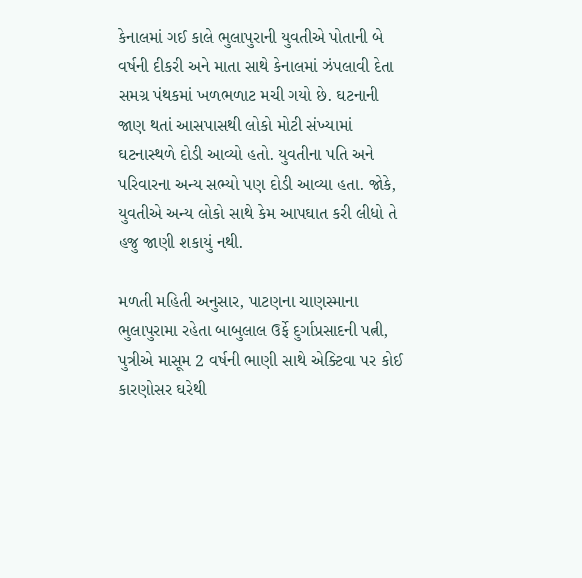કેનાલમાં ગઈ કાલે ભુલાપુરાની યુવતીએ પોતાની બે વર્ષની દીકરી અને માતા સાથે કેનાલમાં ઝંપલાવી દેતા સમગ્ર પંથકમાં ખળભળાટ મચી ગયો છે. ઘટનાની જાણ થતાં આસપાસથી લોકો મોટી સંખ્યામાં ઘટનાસ્થળે દોડી આવ્યો હતો. યુવતીના પતિ અને પરિવારના અન્ય સભ્યો પણ દોડી આવ્યા હતા. જોકે, યુવતીએ અન્ય લોકો સાથે કેમ આપઘાત કરી લીધો તે હજુ જાણી શકાયું નથી.

મળતી મહિતી અનુસાર, પાટણના ચાણસ્માના ભુલાપુરામા રહેતા બાબુલાલ ઉર્ફે દુર્ગાપ્રસાદની પત્ની, પુત્રીએ માસૂમ 2 વર્ષની ભાણી સાથે એક્ટિવા પર કોઈ કારણોસર ઘરેથી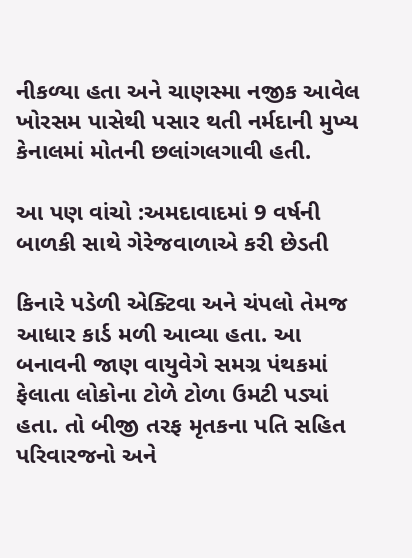નીકળ્યા હતા અને ચાણસ્મા નજીક આવેલ ખોરસમ પાસેથી પસાર થતી નર્મદાની મુખ્ય કેનાલમાં મોતની છલાંગલગાવી હતી.

આ પણ વાંચો :અમદાવાદમાં 9 વર્ષની બાળકી સાથે ગેરેજવાળાએ કરી છેડતી

કિનારે પડેળી એક્ટિવા અને ચંપલો તેમજ આધાર કાર્ડ મળી આવ્યા હતા. આ બનાવની જાણ વાયુવેગે સમગ્ર પંથકમાં ફેલાતા લોકોના ટોળે ટોળા ઉમટી પડ્યાં હતા. તો બીજી તરફ મૃતકના પતિ સહિત પરિવારજનો અને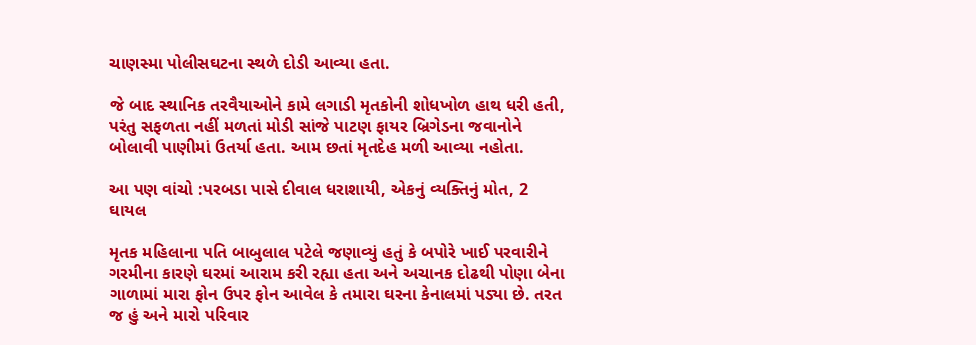ચાણસ્મા પોલીસઘટના સ્થળે દોડી આવ્યા હતા.

જે બાદ સ્થાનિક તરવૈયાઓને કામે લગાડી મૃતકોની શોધખોળ હાથ ધરી હતી, પરંતુ સફળતા નહીં મળતાં મોડી સાંજે પાટણ ફાયર બ્રિગેડના જવાનોને બોલાવી પાણીમાં ઉતર્યા હતા. આમ છતાં મૃતદેહ મળી આવ્યા નહોતા.

આ પણ વાંચો :પરબડા પાસે દીવાલ ધરાશાયી, એકનું વ્યક્તિનું મોત, 2 ઘાયલ

મૃતક મહિલાના પતિ બાબુલાલ પટેલે જણાવ્યું હતું કે બપોરે ખાઈ પરવારીને ગરમીના કારણે ઘરમાં આરામ કરી રહ્યા હતા અને અચાનક દોઢથી પોણા બેના ગાળામાં મારા ફોન ઉપર ફોન આવેલ કે તમારા ઘરના કેનાલમાં પડ્યા છે. તરત જ હું અને મારો પરિવાર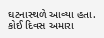ઘટનાસ્થળે આવ્યા હતા. કોઈ દિવસ અમારા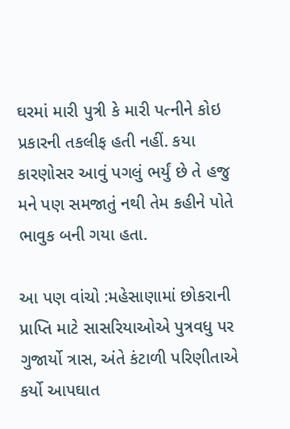ઘરમાં મારી પુત્રી કે મારી પત્નીને કોઇ પ્રકારની તકલીફ હતી નહીં. કયા કારણોસર આવું પગલું ભર્યું છે તે હજુ મને પણ સમજાતું નથી તેમ કહીને પોતે ભાવુક બની ગયા હતા.

આ પણ વાંચો :મહેસાણામાં છોકરાની પ્રાપ્તિ માટે સાસરિયાઓએ પુત્રવધુ પર ગુજાર્યો ત્રાસ, અંતે કંટાળી પરિણીતાએ કર્યો આપઘાત